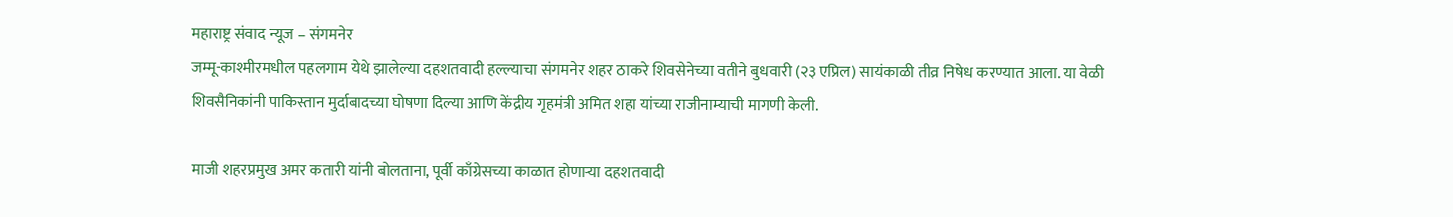महाराष्ट्र संवाद न्यूज – संगमनेर
जम्मू-काश्मीरमधील पहलगाम येथे झालेल्या दहशतवादी हल्ल्याचा संगमनेर शहर ठाकरे शिवसेनेच्या वतीने बुधवारी (२३ एप्रिल) सायंकाळी तीव्र निषेध करण्यात आला. या वेळी शिवसैनिकांनी पाकिस्तान मुर्दाबादच्या घोषणा दिल्या आणि केंद्रीय गृहमंत्री अमित शहा यांच्या राजीनाम्याची मागणी केली.

माजी शहरप्रमुख अमर कतारी यांनी बोलताना, पूर्वी काँग्रेसच्या काळात होणाऱ्या दहशतवादी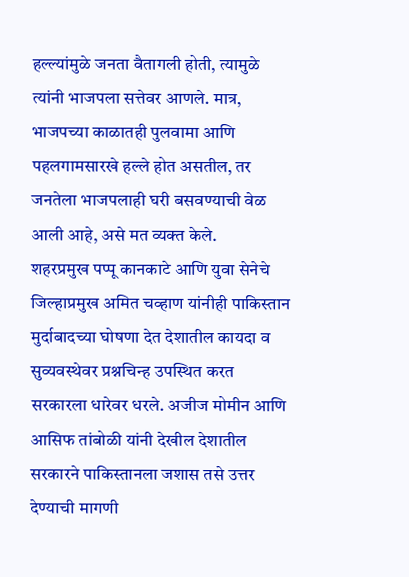हल्ल्यांमुळे जनता वैतागली होती, त्यामुळे त्यांनी भाजपला सत्तेवर आणले. मात्र, भाजपच्या काळातही पुलवामा आणि पहलगामसारखे हल्ले होत असतील, तर जनतेला भाजपलाही घरी बसवण्याची वेळ आली आहे, असे मत व्यक्त केले.
शहरप्रमुख पप्पू कानकाटे आणि युवा सेनेचे जिल्हाप्रमुख अमित चव्हाण यांनीही पाकिस्तान मुर्दाबादच्या घोषणा देत देशातील कायदा व सुव्यवस्थेवर प्रश्नचिन्ह उपस्थित करत सरकारला धारेवर धरले. अजीज मोमीन आणि आसिफ तांबोळी यांनी देखील देशातील सरकारने पाकिस्तानला जशास तसे उत्तर देण्याची मागणी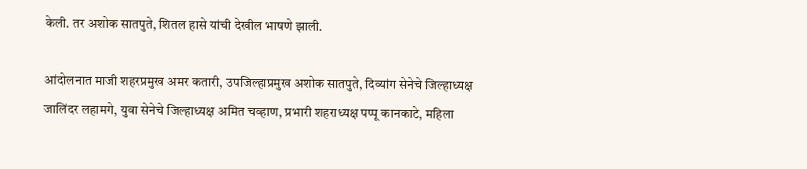केली. तर अशोक सातपुते, शितल हासे यांची देखील भाषणे झाली.

आंदोलनात माजी शहरप्रमुख अमर कतारी, उपजिल्हाप्रमुख अशोक सातपुते, दिव्यांग सेनेचे जिल्हाध्यक्ष जालिंदर लहामगे, युवा सेनेचे जिल्हाध्यक्ष अमित चव्हाण, प्रभारी शहराध्यक्ष पप्पू कानकाटे, महिला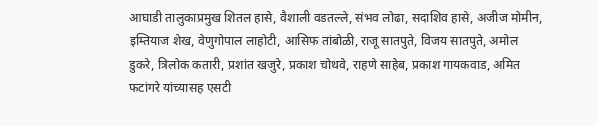आघाडी तालुकाप्रमुख शितल हासे, वैशाली वडतल्ले, संभव लोढा, सदाशिव हासे, अजीज मोमीन, इम्तियाज शेख, वेणुगोपाल लाहोटी, आसिफ तांबोळी, राजू सातपुते, विजय सातपुते, अमोल डुकरे, त्रिलोक कतारी, प्रशांत खजुरे, प्रकाश चोथवे, राहणे साहेब, प्रकाश गायकवाड, अमित फटांगरे यांच्यासह एसटी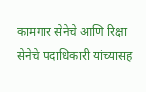कामगार सेनेचे आणि रिक्षा सेनेचे पदाधिकारी यांच्यासह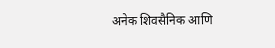अनेक शिवसैनिक आणि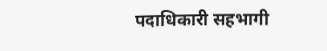पदाधिकारी सहभागी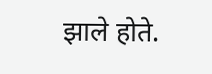झाले होते.